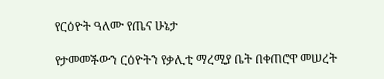የርዕዮት ዓለሙ የጤና ሁኔታ

የታመመችውን ርዕዮትን የቃሊቲ ማረሚያ ቤት በቀጠሮዋ መሠረት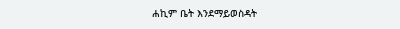ሐኪም ቤት እንደማይወስዳት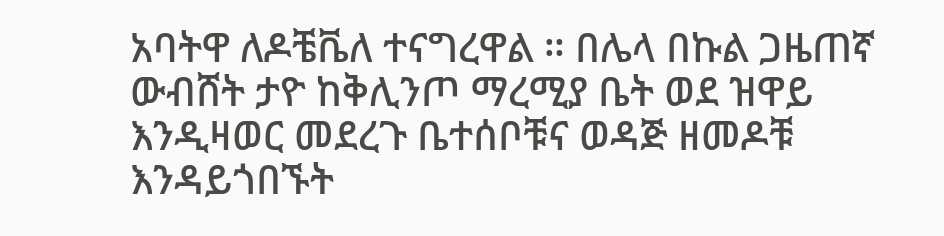አባትዋ ለዶቼቬለ ተናግረዋል ። በሌላ በኩል ጋዜጠኛ ውብሸት ታዮ ከቅሊንጦ ማረሚያ ቤት ወደ ዝዋይ እንዲዛወር መደረጉ ቤተሰቦቹና ወዳጅ ዘመዶቹ እንዳይጎበኙት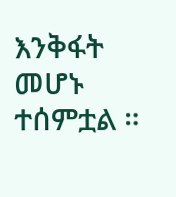እንቅፋት መሆኑ ተሰምቷል ።